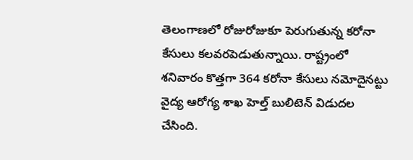తెలంగాణలో రోజురోజుకూ పెరుగుతున్న కరోనా కేసులు కలవరపెడుతున్నాయి. రాష్ట్రంలో శనివారం కొత్తగా 364 కరోనా కేసులు నమోదైనట్టు వైద్య ఆరోగ్య శాఖ హెల్త్ బులిటెన్ విడుదల చేసింది.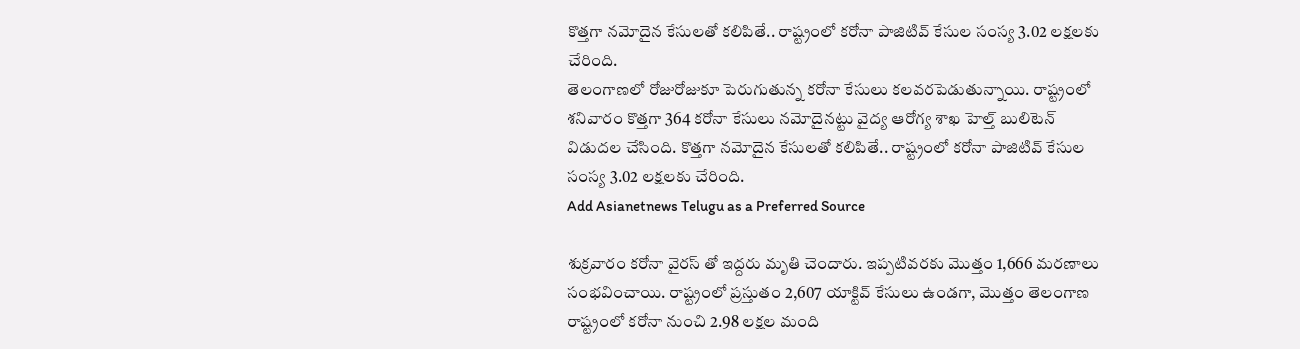కొత్తగా నమోదైన కేసులతో కలిపితే.. రాష్ట్రంలో కరోనా పాజిటివ్ కేసుల సంస్య 3.02 లక్షలకు చేరింది.
తెలంగాణలో రోజురోజుకూ పెరుగుతున్న కరోనా కేసులు కలవరపెడుతున్నాయి. రాష్ట్రంలో శనివారం కొత్తగా 364 కరోనా కేసులు నమోదైనట్టు వైద్య ఆరోగ్య శాఖ హెల్త్ బులిటెన్ విడుదల చేసింది. కొత్తగా నమోదైన కేసులతో కలిపితే.. రాష్ట్రంలో కరోనా పాజిటివ్ కేసుల సంస్య 3.02 లక్షలకు చేరింది.
Add Asianetnews Telugu as a Preferred Source

శుక్రవారం కరోనా వైరస్ తో ఇద్దరు మృతి చెందారు. ఇప్పటివరకు మొత్తం 1,666 మరణాలు సంభవించాయి. రాష్ట్రంలో ప్రస్తుతం 2,607 యాక్టివ్ కేసులు ఉండగా, మొత్తం తెలంగాణ రాష్ట్రంలో కరోనా నుంచి 2.98 లక్షల మంది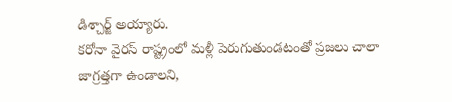డిశ్చార్జ్ అయ్యారు.
కరోనా వైరస్ రాష్ట్రంలో మళ్లీ పెరుగుతుండటంతో ప్రజలు చాలా జాగ్రత్తగా ఉండాలని,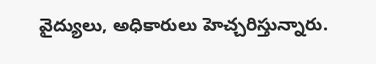వైద్యులు, అధికారులు హెచ్చరిస్తున్నారు.